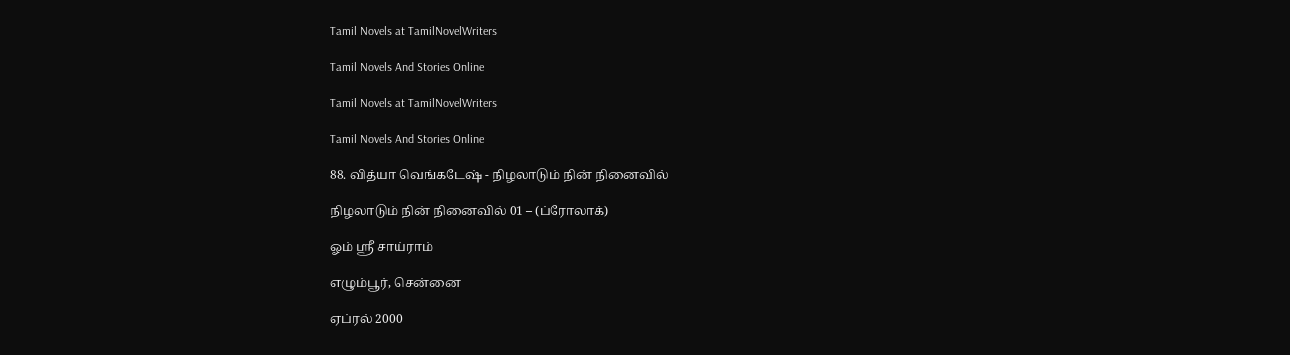Tamil Novels at TamilNovelWriters

Tamil Novels And Stories Online

Tamil Novels at TamilNovelWriters

Tamil Novels And Stories Online

88. வித்யா வெங்கடேஷ் - நிழலாடும் நின் நினைவில்

நிழலாடும் நின் நினைவில் 01 – (ப்ரோலாக்)

ஓம் ஸ்ரீ சாய்ராம்

எழும்பூர், சென்னை

ஏப்ரல் 2000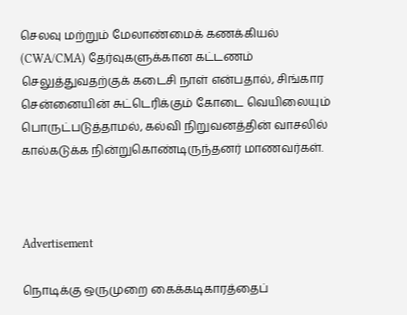செலவு மற்றும் மேலாண்மைக் கணக்கியல் (CWA/CMA) தேர்வுகளுக்கான கட்டணம் செலுத்துவதற்குக் கடைசி நாள் என்பதால், சிங்கார சென்னையின் சுட்டெரிக்கும் கோடை வெயிலையும் பொருட்படுத்தாமல், கல்வி நிறுவனத்தின் வாசலில் கால்கடுக்க நின்றுகொண்டிருந்தனர் மாணவர்கள்.



Advertisement

நொடிக்கு ஒருமுறை கைக்கடிகாரத்தைப்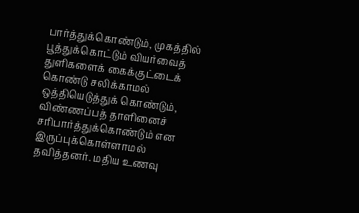பார்த்துக்கொண்டும், முகத்தில் பூத்துக்கொட்டும் வியர்வைத் துளிகளைக் கைக்குட்டைக் கொண்டு சலிக்காமல் ஒத்தியெடுத்துக் கொண்டும், விண்ணப்பத் தாளினைச் சரிபார்த்துக்கொண்டும் என இருப்புக்கொள்ளாமல் தவித்தனர். மதிய உணவு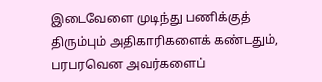இடைவேளை முடிந்து பணிக்குத் திரும்பும் அதிகாரிகளைக் கண்டதும், பரபரவென அவர்களைப்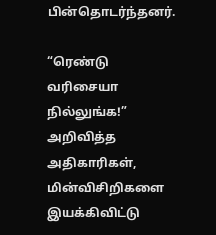பின்தொடர்ந்தனர்.

“ரெண்டு வரிசையா நில்லுங்க!” அறிவித்த அதிகாரிகள், மின்விசிறிகளை இயக்கிவிட்டு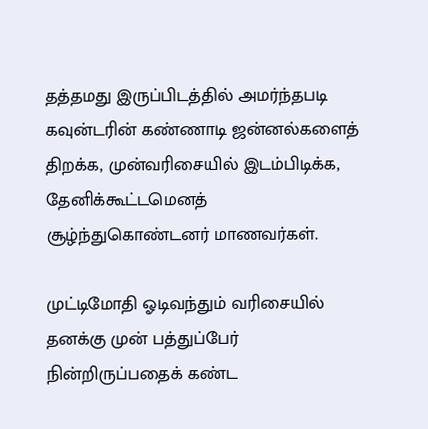தத்தமது இருப்பிடத்தில் அமர்ந்தபடி கவுன்டரின் கண்ணாடி ஜன்னல்களைத் திறக்க, முன்வரிசையில் இடம்பிடிக்க, தேனிக்கூட்டமெனத் சூழ்ந்துகொண்டனர் மாணவர்கள்.

முட்டிமோதி ஓடிவந்தும் வரிசையில் தனக்கு முன் பத்துப்பேர் நின்றிருப்பதைக் கண்ட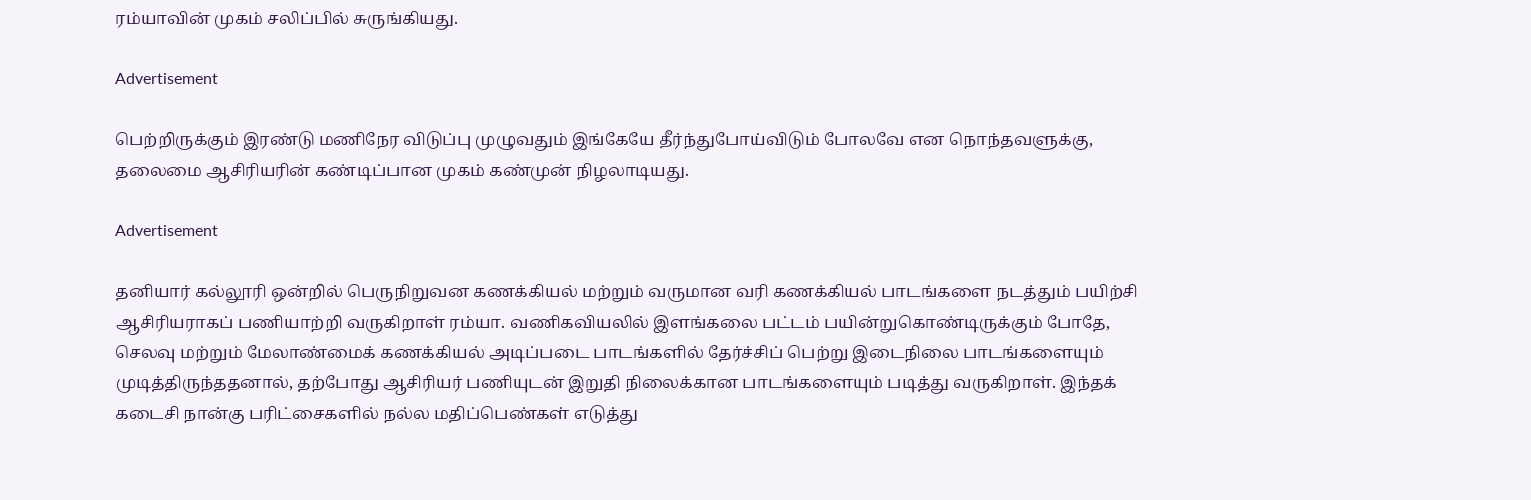ரம்யாவின் முகம் சலிப்பில் சுருங்கியது.

Advertisement

பெற்றிருக்கும் இரண்டு மணிநேர விடுப்பு முழுவதும் இங்கேயே தீர்ந்துபோய்விடும் போலவே என நொந்தவளுக்கு, தலைமை ஆசிரியரின் கண்டிப்பான முகம் கண்முன் நிழலாடியது.

Advertisement

தனியார் கல்லூரி ஒன்றில் பெருநிறுவன கணக்கியல் மற்றும் வருமான வரி கணக்கியல் பாடங்களை நடத்தும் பயிற்சி ஆசிரியராகப் பணியாற்றி வருகிறாள் ரம்யா. வணிகவியலில் இளங்கலை பட்டம் பயின்றுகொண்டிருக்கும் போதே, செலவு மற்றும் மேலாண்மைக் கணக்கியல் அடிப்படை பாடங்களில் தேர்ச்சிப் பெற்று இடைநிலை பாடங்களையும் முடித்திருந்ததனால், தற்போது ஆசிரியர் பணியுடன் இறுதி நிலைக்கான பாடங்களையும் படித்து வருகிறாள். இந்தக் கடைசி நான்கு பரிட்சைகளில் நல்ல மதிப்பெண்கள் எடுத்து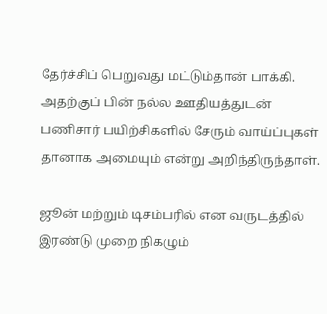தேர்ச்சிப் பெறுவது மட்டும்தான் பாக்கி. அதற்குப் பின் நல்ல ஊதியத்துடன் பணிசார் பயிற்சிகளில் சேரும் வாய்ப்புகள் தானாக அமையும் என்று அறிந்திருந்தாள்.

ஜூன் மற்றும் டிசம்பரில் என வருடத்தில் இரண்டு முறை நிகழும்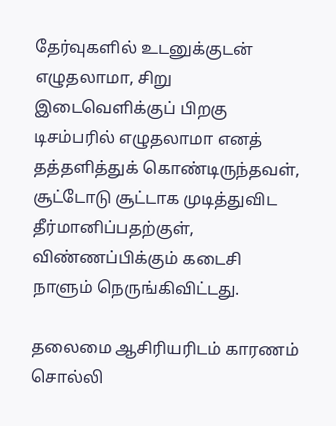தேர்வுகளில் உடனுக்குடன் எழுதலாமா, சிறு இடைவெளிக்குப் பிறகு டிசம்பரில் எழுதலாமா எனத் தத்தளித்துக் கொண்டிருந்தவள், சூட்டோடு சூட்டாக முடித்துவிட தீர்மானிப்பதற்குள், விண்ணப்பிக்கும் கடைசி நாளும் நெருங்கிவிட்டது.

தலைமை ஆசிரியரிடம் காரணம் சொல்லி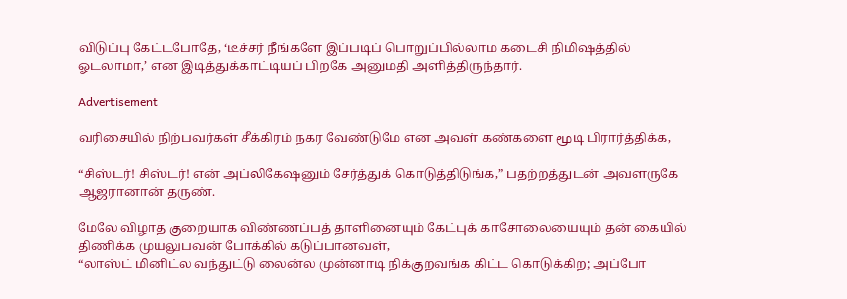விடுப்பு கேட்டபோதே, ‘டீச்சர் நீங்களே இப்படிப் பொறுப்பில்லாம கடைசி நிமிஷத்தில் ஓடலாமா,’ என இடித்துக்காட்டியப் பிறகே அனுமதி அளித்திருந்தார்.

Advertisement

வரிசையில் நிற்பவர்கள் சீக்கிரம் நகர வேண்டுமே என அவள் கண்களை மூடி பிரார்த்திக்க,

“சிஸ்டர்! சிஸ்டர்! என் அப்லிகேஷனும் சேர்த்துக் கொடுத்திடுங்க,” பதற்றத்துடன் அவளருகே ஆஜரானான் தருண்.

மேலே விழாத குறையாக விண்ணப்பத் தாளினையும் கேட்புக் காசோலையையும் தன் கையில் திணிக்க முயலுபவன் போக்கில் கடுப்பானவள்,
“லாஸ்ட் மினிட்ல வந்துட்டு லைன்ல முன்னாடி நிக்குறவங்க கிட்ட கொடுக்கிற; அப்போ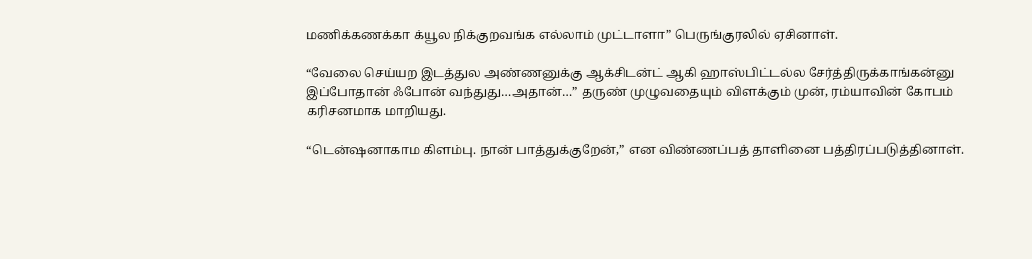மணிக்கணக்கா க்யூல நிக்குறவங்க எல்லாம் முட்டாளா” பெருங்குரலில் ஏசினாள்.

“வேலை செய்யற இடத்துல அண்ணனுக்கு ஆக்சிடன்ட் ஆகி ஹாஸ்பிட்டல்ல சேர்த்திருக்காங்கன்னு இப்போதான் ஃபோன் வந்துது…அதான்…” தருண் முழுவதையும் விளக்கும் முன், ரம்யாவின் கோபம் கரிசனமாக மாறியது.

“டென்ஷனாகாம கிளம்பு. நான் பாத்துக்குறேன்,” என விண்ணப்பத் தாளினை பத்திரப்படுத்தினாள்.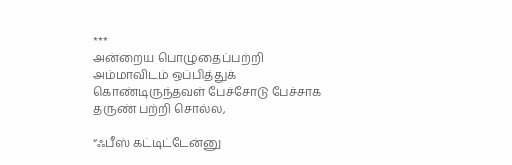***
அன்றைய பொழுதைப்பற்றி அம்மாவிடம் ஒப்பித்துக் கொண்டிருந்தவள் பேச்சோடு பேச்சாக தருண் பற்றி சொல்ல,

“ஃபீஸ் கட்டிட்டேன்னு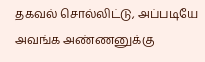தகவல் சொல்லிட்டு, அப்படியே அவங்க அண்ணனுக்கு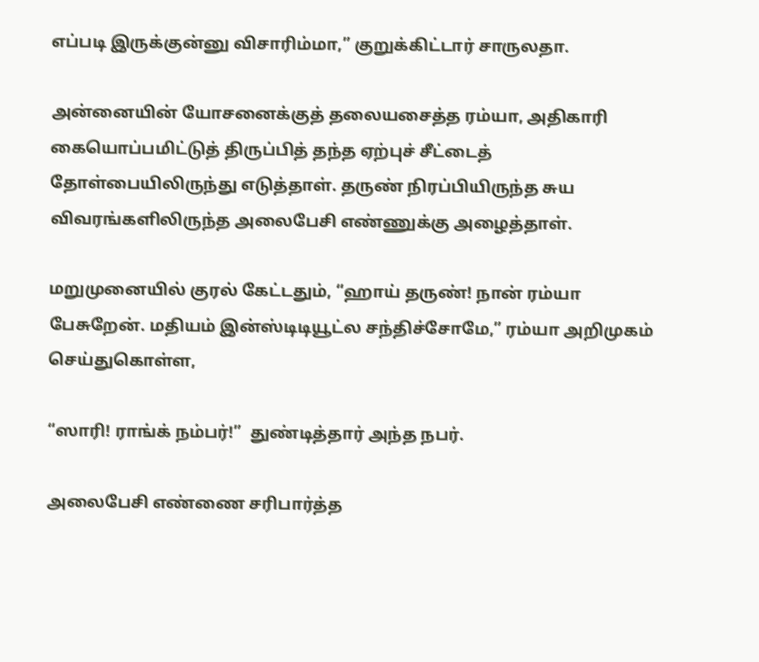எப்படி இருக்குன்னு விசாரிம்மா,” குறுக்கிட்டார் சாருலதா.

அன்னையின் யோசனைக்குத் தலையசைத்த ரம்யா, அதிகாரி கையொப்பமிட்டுத் திருப்பித் தந்த ஏற்புச் சீட்டைத் தோள்பையிலிருந்து எடுத்தாள். தருண் நிரப்பியிருந்த சுய விவரங்களிலிருந்த அலைபேசி எண்ணுக்கு அழைத்தாள்.

மறுமுனையில் குரல் கேட்டதும், “ஹாய் தருண்! நான் ரம்யா பேசுறேன். மதியம் இன்ஸ்டிடியூட்ல சந்திச்சோமே,” ரம்யா அறிமுகம் செய்துகொள்ள,

“ஸாரி! ராங்க் நம்பர்!”  துண்டித்தார் அந்த நபர்.

அலைபேசி எண்ணை சரிபார்த்த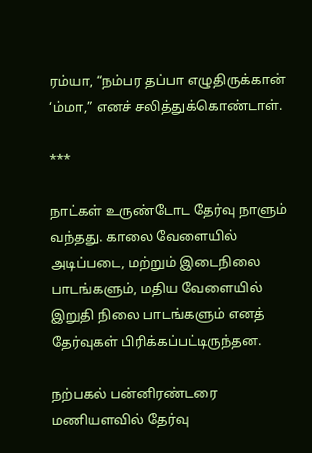ரம்யா, “நம்பர தப்பா எழுதிருக்கான் ‘ம்மா,” எனச் சலித்துக்கொண்டாள்.

***

நாட்கள் உருண்டோட தேர்வு நாளும் வந்தது. காலை வேளையில் அடிப்படை, மற்றும் இடைநிலை பாடங்களும், மதிய வேளையில் இறுதி நிலை பாடங்களும் எனத் தேர்வுகள் பிரிக்கப்பட்டிருந்தன.

நற்பகல் பன்னிரண்டரை மணியளவில் தேர்வு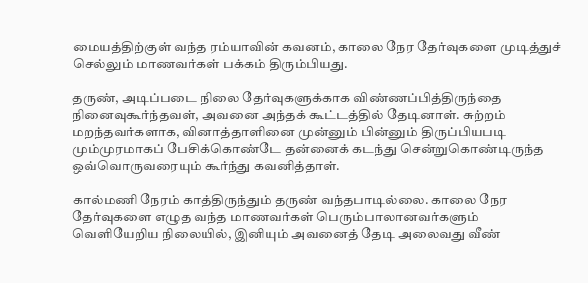மையத்திற்குள் வந்த ரம்யாவின் கவனம், காலை நேர தேர்வுகளை முடித்துச் செல்லும் மாணவர்கள் பக்கம் திரும்பியது.

தருண், அடிப்படை நிலை தேர்வுகளுக்காக விண்ணப்பித்திருந்தை நினைவுகூர்ந்தவள், அவனை அந்தக் கூட்டத்தில் தேடினாள். சுற்றம் மறந்தவர்களாக, வினாத்தாளினை முன்னும் பின்னும் திருப்பியபடி மும்முரமாகப் பேசிக்கொண்டே தன்னைக் கடந்து சென்றுகொண்டிருந்த ஒவ்வொருவரையும் கூர்ந்து கவனித்தாள்.

கால்மணி நேரம் காத்திருந்தும் தருண் வந்தபாடில்லை. காலை நேர தேர்வுகளை எழுத வந்த மாணவர்கள் பெரும்பாலானவர்களும் வெளியேறிய நிலையில், இனியும் அவனைத் தேடி அலைவது வீண்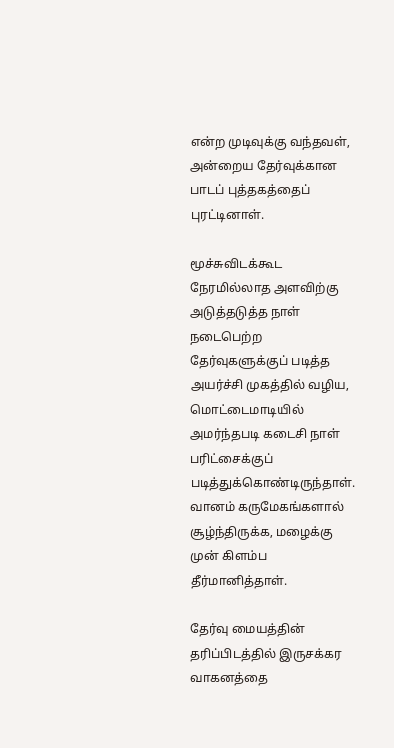என்ற முடிவுக்கு வந்தவள், அன்றைய தேர்வுக்கான பாடப் புத்தகத்தைப் புரட்டினாள்.

மூச்சுவிடக்கூட நேரமில்லாத அளவிற்கு அடுத்தடுத்த நாள் நடைபெற்ற தேர்வுகளுக்குப் படித்த அயர்ச்சி முகத்தில் வழிய, மொட்டைமாடியில் அமர்ந்தபடி கடைசி நாள் பரிட்சைக்குப் படித்துக்கொண்டிருந்தாள். வானம் கருமேகங்களால் சூழ்ந்திருக்க, மழைக்கு முன் கிளம்ப தீர்மானித்தாள்.

தேர்வு மையத்தின் தரிப்பிடத்தில் இருசக்கர வாகனத்தை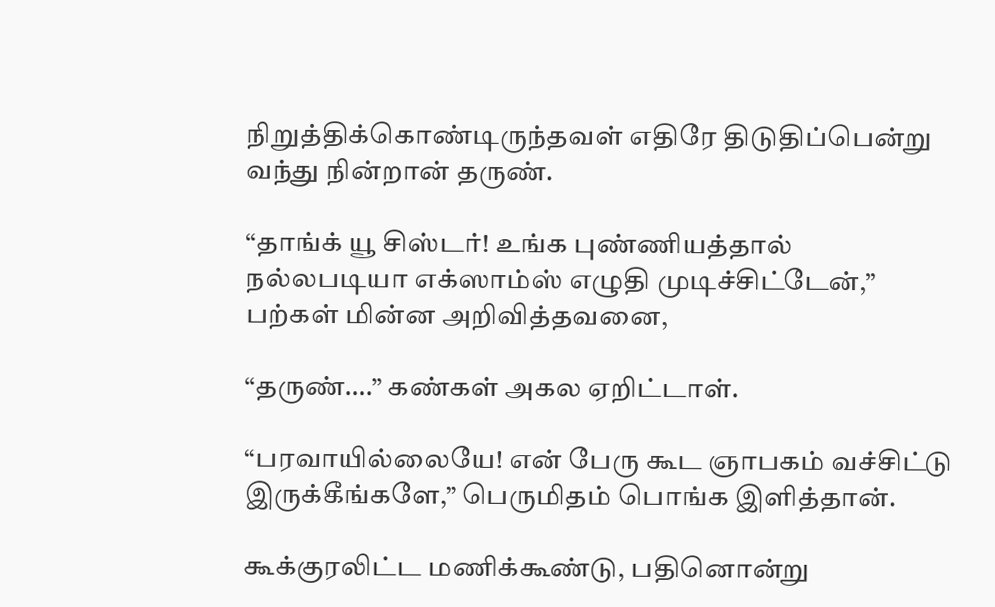நிறுத்திக்கொண்டிருந்தவள் எதிரே திடுதிப்பென்று வந்து நின்றான் தருண்.

“தாங்க் யூ சிஸ்டர்! உங்க புண்ணியத்தால் நல்லபடியா எக்ஸாம்ஸ் எழுதி முடிச்சிட்டேன்,” பற்கள் மின்ன அறிவித்தவனை,

“தருண்….” கண்கள் அகல ஏறிட்டாள்.

“பரவாயில்லையே! என் பேரு கூட ஞாபகம் வச்சிட்டு இருக்கீங்களே,” பெருமிதம் பொங்க இளித்தான்.

கூக்குரலிட்ட மணிக்கூண்டு, பதினொன்று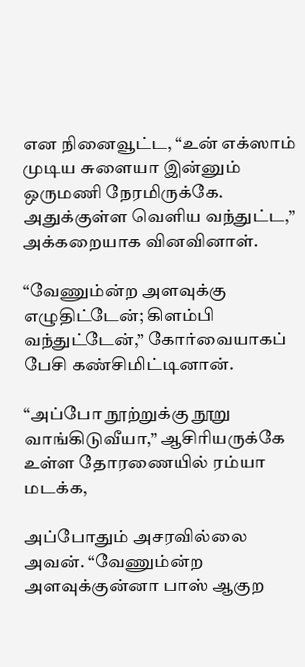என நினைவூட்ட, “உன் எக்ஸாம் முடிய சுளையா இன்னும் ஒருமணி நேரமிருக்கே. அதுக்குள்ள வெளிய வந்துட்ட,” அக்கறையாக வினவினாள்.

“வேணும்ன்ற அளவுக்கு எழுதிட்டேன்; கிளம்பி வந்துட்டேன்,” கோர்வையாகப் பேசி கண்சிமிட்டினான்.

“அப்போ நூற்றுக்கு நூறு வாங்கிடுவீயா,” ஆசிரியருக்கே உள்ள தோரணையில் ரம்யா மடக்க,

அப்போதும் அசரவில்லை அவன். “வேணும்ன்ற அளவுக்குன்னா பாஸ் ஆகுற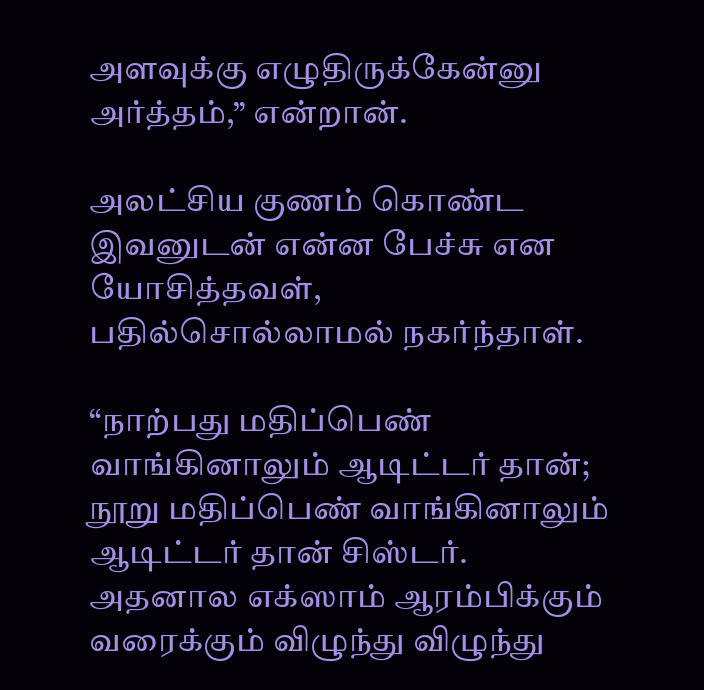அளவுக்கு எழுதிருக்கேன்னு அர்த்தம்,” என்றான்.

அலட்சிய குணம் கொண்ட இவனுடன் என்ன பேச்சு என யோசித்தவள், பதில்சொல்லாமல் நகர்ந்தாள்.

“நாற்பது மதிப்பெண் வாங்கினாலும் ஆடிட்டர் தான்; நூறு மதிப்பெண் வாங்கினாலும் ஆடிட்டர் தான் சிஸ்டர். அதனால எக்ஸாம் ஆரம்பிக்கும் வரைக்கும் விழுந்து விழுந்து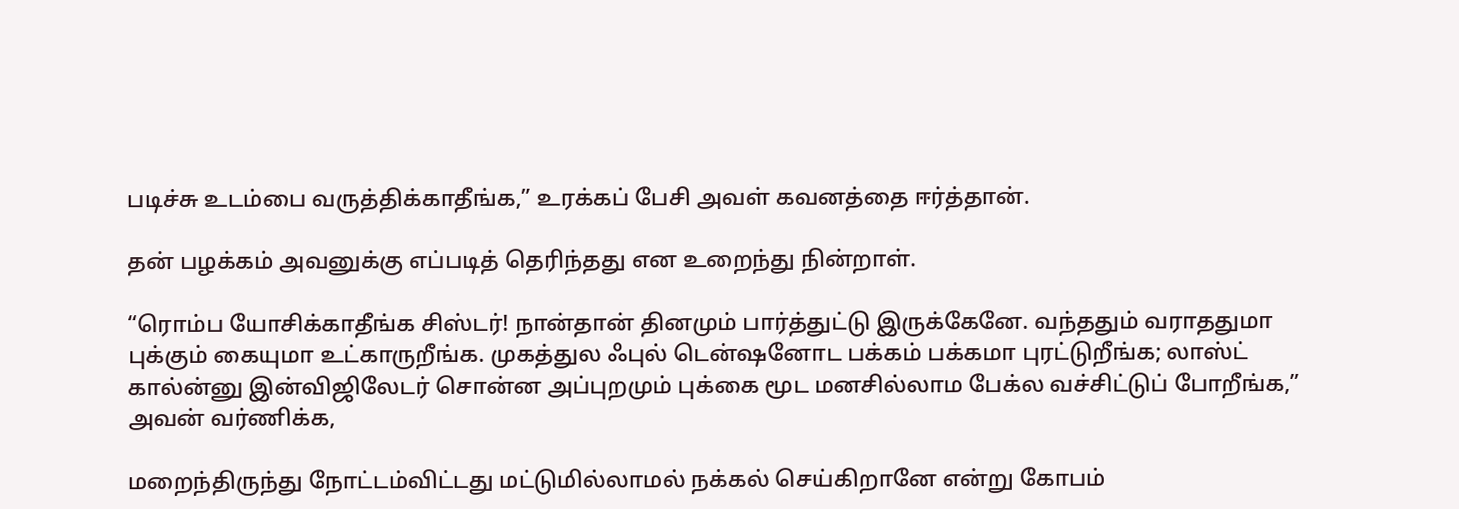படிச்சு உடம்பை வருத்திக்காதீங்க,” உரக்கப் பேசி அவள் கவனத்தை ஈர்த்தான்.

தன் பழக்கம் அவனுக்கு எப்படித் தெரிந்தது என உறைந்து நின்றாள்.

“ரொம்ப யோசிக்காதீங்க சிஸ்டர்! நான்தான் தினமும் பார்த்துட்டு இருக்கேனே. வந்ததும் வராததுமா புக்கும் கையுமா உட்காருறீங்க. முகத்துல ஃபுல் டென்ஷனோட பக்கம் பக்கமா புரட்டுறீங்க; லாஸ்ட் கால்ன்னு இன்விஜிலேடர் சொன்ன அப்புறமும் புக்கை மூட மனசில்லாம பேக்ல வச்சிட்டுப் போறீங்க,” அவன் வர்ணிக்க,

மறைந்திருந்து நோட்டம்விட்டது மட்டுமில்லாமல் நக்கல் செய்கிறானே என்று கோபம்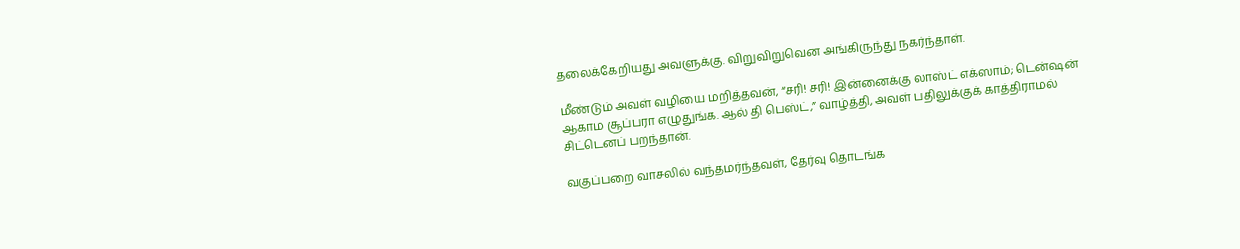தலைக்கேறியது அவளுக்கு. விறுவிறுவென அங்கிருந்து நகர்ந்தாள்.

மீண்டும் அவள் வழியை மறித்தவன், “சரி! சரி! இன்னைக்கு லாஸ்ட் எக்ஸாம்; டென்ஷன் ஆகாம சூப்பரா எழுதுங்க. ஆல் தி பெஸ்ட்,” வாழ்த்தி, அவள் பதிலுக்குக் காத்திராமல் சிட்டெனப் பறந்தான்.

வகுப்பறை வாசலில் வந்தமர்ந்தவள், தேர்வு தொடங்க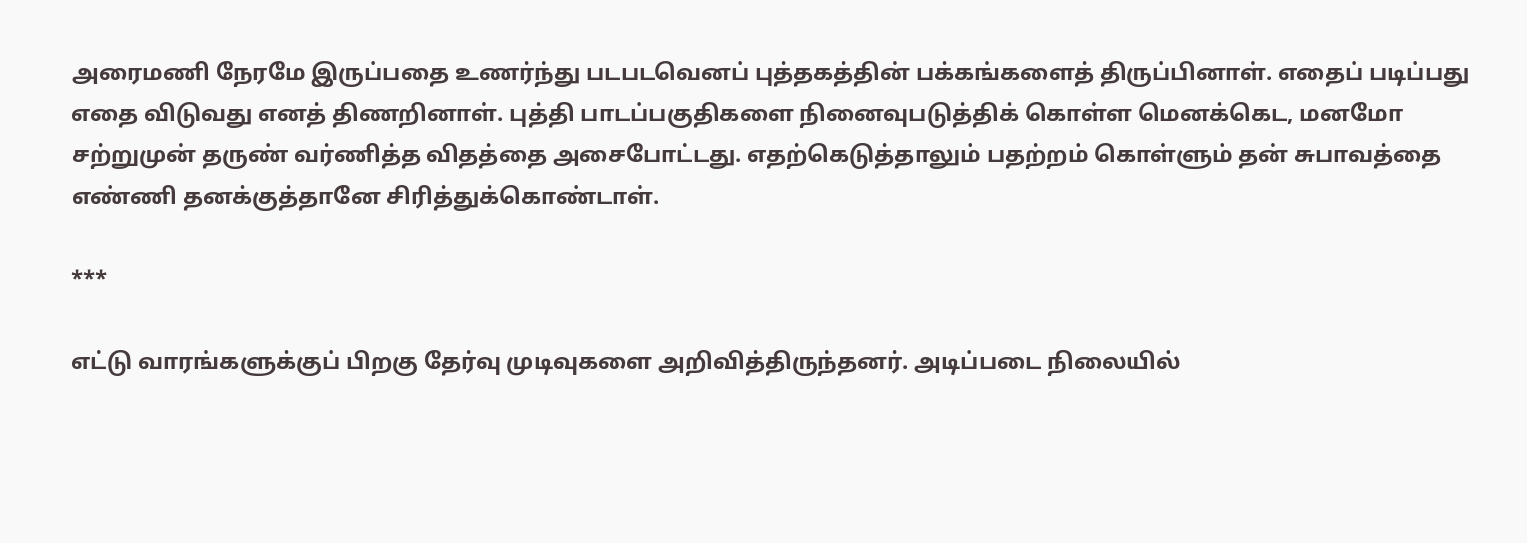அரைமணி நேரமே இருப்பதை உணர்ந்து படபடவெனப் புத்தகத்தின் பக்கங்களைத் திருப்பினாள். எதைப் படிப்பது எதை விடுவது எனத் திணறினாள். புத்தி பாடப்பகுதிகளை நினைவுபடுத்திக் கொள்ள மெனக்கெட, மனமோ சற்றுமுன் தருண் வர்ணித்த விதத்தை அசைபோட்டது. எதற்கெடுத்தாலும் பதற்றம் கொள்ளும் தன் சுபாவத்தை எண்ணி தனக்குத்தானே சிரித்துக்கொண்டாள்.

***

எட்டு வாரங்களுக்குப் பிறகு தேர்வு முடிவுகளை அறிவித்திருந்தனர். அடிப்படை நிலையில்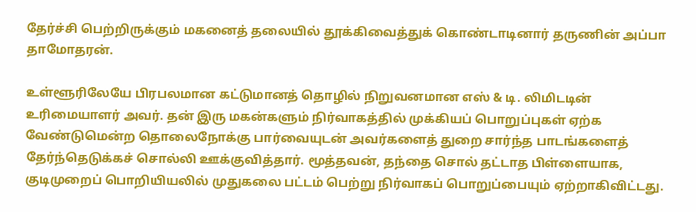தேர்ச்சி பெற்றிருக்கும் மகனைத் தலையில் தூக்கிவைத்துக் கொண்டாடினார் தருணின் அப்பா தாமோதரன்.

உள்ளூரிலேயே பிரபலமான கட்டுமானத் தொழில் நிறுவனமான எஸ் & டி. லிமிடடின் உரிமையாளர் அவர். தன் இரு மகன்களும் நிர்வாகத்தில் முக்கியப் பொறுப்புகள் ஏற்க வேண்டுமென்ற தொலைநோக்கு பார்வையுடன் அவர்களைத் துறை சார்ந்த பாடங்களைத் தேர்ந்தெடுக்கச் சொல்லி ஊக்குவித்தார். மூத்தவன், தந்தை சொல் தட்டாத பிள்ளையாக, குடிமுறைப் பொறியியலில் முதுகலை பட்டம் பெற்று நிர்வாகப் பொறுப்பையும் ஏற்றாகிவிட்டது.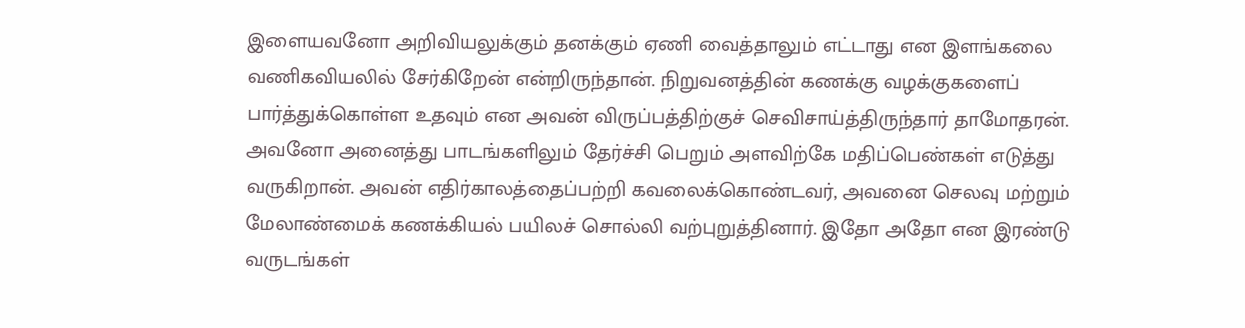இளையவனோ அறிவியலுக்கும் தனக்கும் ஏணி வைத்தாலும் எட்டாது என இளங்கலை வணிகவியலில் சேர்கிறேன் என்றிருந்தான். நிறுவனத்தின் கணக்கு வழக்குகளைப் பார்த்துக்கொள்ள உதவும் என அவன் விருப்பத்திற்குச் செவிசாய்த்திருந்தார் தாமோதரன். அவனோ அனைத்து பாடங்களிலும் தேர்ச்சி பெறும் அளவிற்கே மதிப்பெண்கள் எடுத்து வருகிறான். அவன் எதிர்காலத்தைப்பற்றி கவலைக்கொண்டவர், அவனை செலவு மற்றும் மேலாண்மைக் கணக்கியல் பயிலச் சொல்லி வற்புறுத்தினார். இதோ அதோ என இரண்டு வருடங்கள்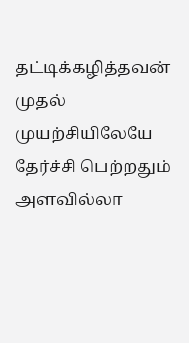தட்டிக்கழித்தவன் முதல் முயற்சியிலேயே தேர்ச்சி பெற்றதும் அளவில்லா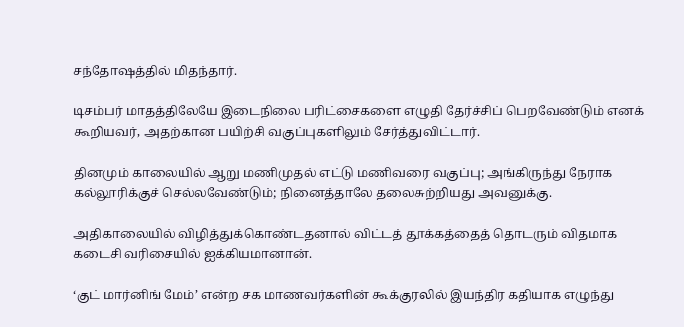சந்தோஷத்தில் மிதந்தார்.

டிசம்பர் மாதத்திலேயே இடைநிலை பரிட்சைகளை எழுதி தேர்ச்சிப் பெறவேண்டும் எனக் கூறியவர், அதற்கான பயிற்சி வகுப்புகளிலும் சேர்த்துவிட்டார்.

தினமும் காலையில் ஆறு மணிமுதல் எட்டு மணிவரை வகுப்பு; அங்கிருந்து நேராக கல்லூரிக்குச் செல்லவேண்டும்; நினைத்தாலே தலைசுற்றியது அவனுக்கு.

அதிகாலையில் விழித்துக்கொண்டதனால் விட்டத் தூக்கத்தைத் தொடரும் விதமாக கடைசி வரிசையில் ஐக்கியமானான்.

‘குட் மார்னிங் மேம்’ என்ற சக மாணவர்களின் கூக்குரலில் இயந்திர கதியாக எழுந்து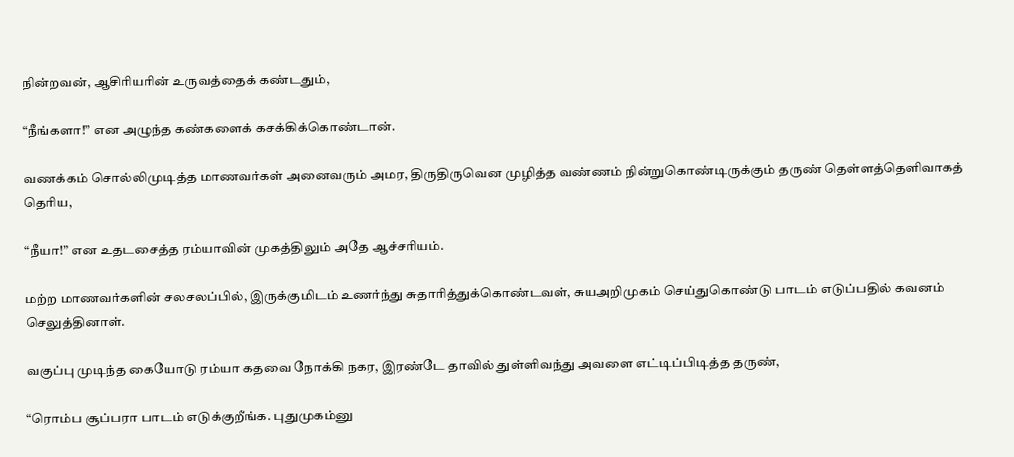நின்றவன், ஆசிரியரின் உருவத்தைக் கண்டதும்,

“நீங்களா!” என அழுந்த கண்களைக் கசக்கிக்கொண்டான்.

வணக்கம் சொல்லிமுடித்த மாணவர்கள் அனைவரும் அமர, திருதிருவென முழித்த வண்ணம் நின்றுகொண்டிருக்கும் தருண் தெள்ளத்தெளிவாகத் தெரிய,

“நீயா!” என உதடசைத்த ரம்யாவின் முகத்திலும் அதே ஆச்சரியம்.

மற்ற மாணவர்களின் சலசலப்பில், இருக்குமிடம் உணர்ந்து சுதாரித்துக்கொண்டவள், சுயஅறிமுகம் செய்துகொண்டு பாடம் எடுப்பதில் கவனம் செலுத்தினாள்.

வகுப்பு முடிந்த கையோடு ரம்யா கதவை நோக்கி நகர, இரண்டே தாவில் துள்ளிவந்து அவளை எட்டிப்பிடித்த தருண்,

“ரொம்ப சூப்பரா பாடம் எடுக்குறீங்க. புதுமுகம்னு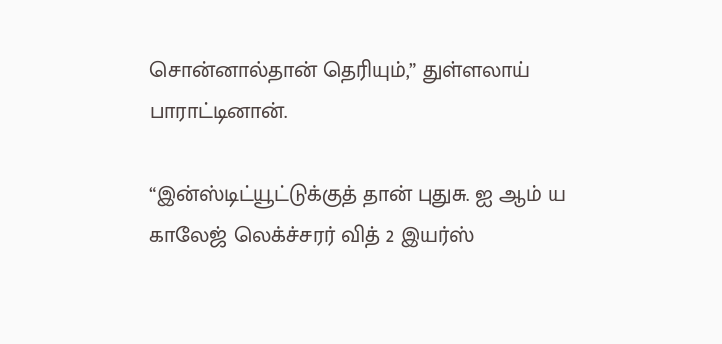சொன்னால்தான் தெரியும்,” துள்ளலாய் பாராட்டினான்.

“இன்ஸ்டிட்யூட்டுக்குத் தான் புதுசு. ஐ ஆம் ய காலேஜ் லெக்ச்சரர் வித் 2 இயர்ஸ்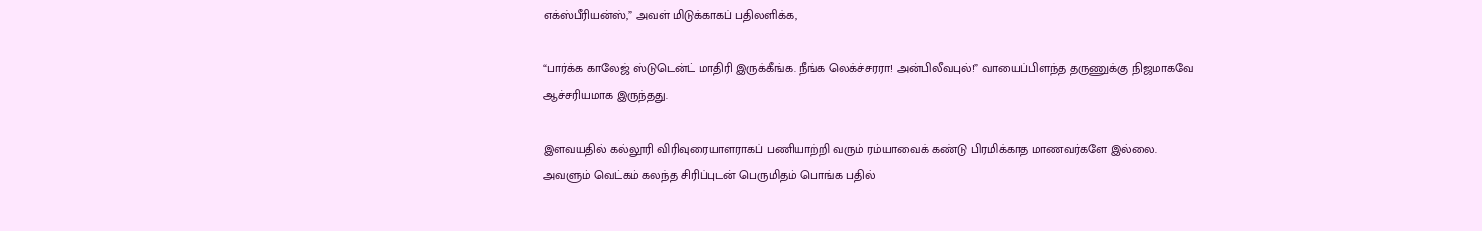எக்ஸ்பீரியன்ஸ்,” அவள் மிடுக்காகப் பதிலளிக்க,

“பார்க்க காலேஜ் ஸ்டுடென்ட் மாதிரி இருக்கீங்க. நீங்க லெக்ச்சரரா! அன்பிலீவபுல்!” வாயைப்பிளந்த தருணுக்கு நிஜமாகவே ஆச்சரியமாக இருந்தது.

இளவயதில் கல்லூரி விரிவுரையாளராகப் பணியாற்றி வரும் ரம்யாவைக் கண்டு பிரமிக்காத மாணவர்களே இல்லை. அவளும் வெட்கம் கலந்த சிரிப்புடன் பெருமிதம் பொங்க பதில்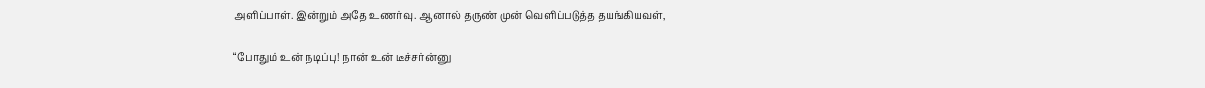அளிப்பாள். இன்றும் அதே உணர்வு. ஆனால் தருண் முன் வெளிப்படுத்த தயங்கியவள்,

“போதும் உன் நடிப்பு! நான் உன் டீச்சர்ன்னு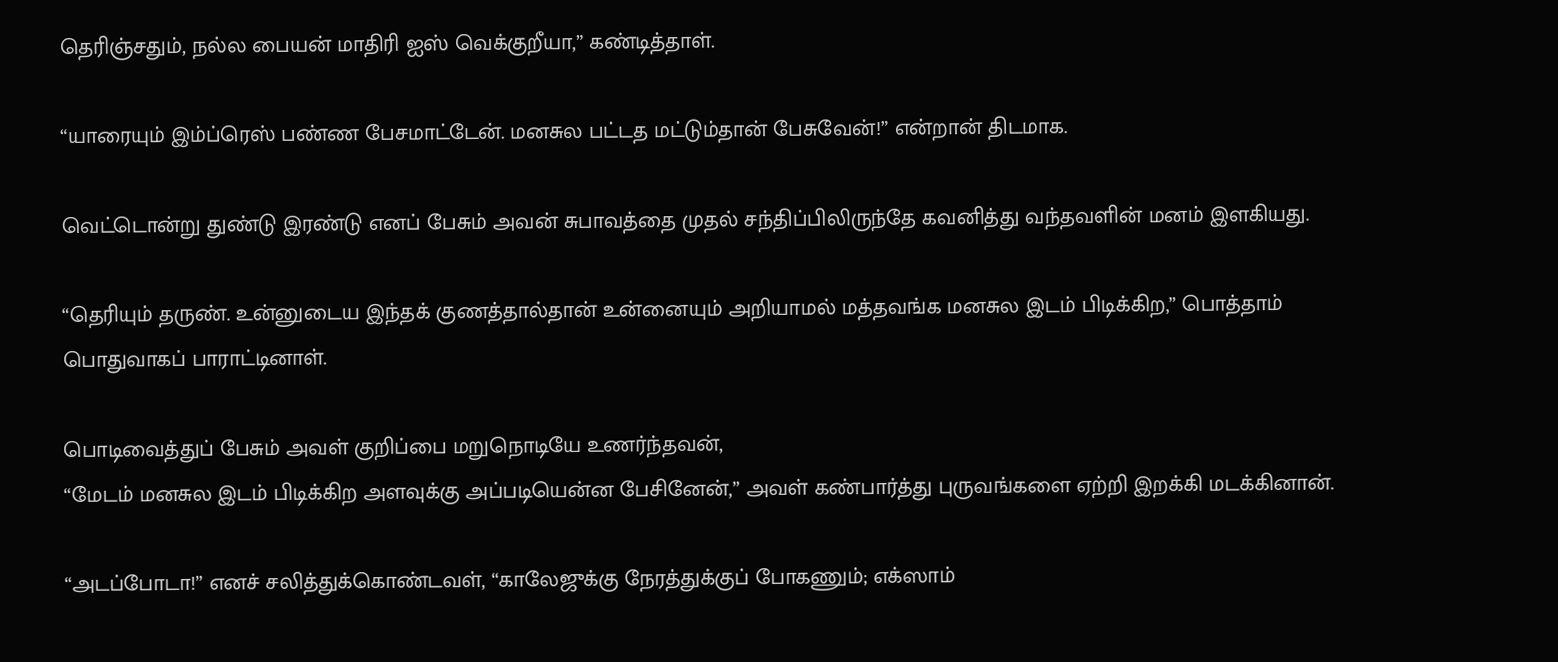தெரிஞ்சதும், நல்ல பையன் மாதிரி ஐஸ் வெக்குறீயா,” கண்டித்தாள்.

“யாரையும் இம்ப்ரெஸ் பண்ண பேசமாட்டேன். மனசுல பட்டத மட்டும்தான் பேசுவேன்!” என்றான் திடமாக.

வெட்டொன்று துண்டு இரண்டு எனப் பேசும் அவன் சுபாவத்தை முதல் சந்திப்பிலிருந்தே கவனித்து வந்தவளின் மனம் இளகியது.

“தெரியும் தருண். உன்னுடைய இந்தக் குணத்தால்தான் உன்னையும் அறியாமல் மத்தவங்க மனசுல இடம் பிடிக்கிற,” பொத்தாம் பொதுவாகப் பாராட்டினாள்.

பொடிவைத்துப் பேசும் அவள் குறிப்பை மறுநொடியே உணர்ந்தவன்,
“மேடம் மனசுல இடம் பிடிக்கிற அளவுக்கு அப்படியென்ன பேசினேன்,” அவள் கண்பார்த்து புருவங்களை ஏற்றி இறக்கி மடக்கினான்.

“அடப்போடா!” எனச் சலித்துக்கொண்டவள், “காலேஜுக்கு நேரத்துக்குப் போகணும்; எக்ஸாம்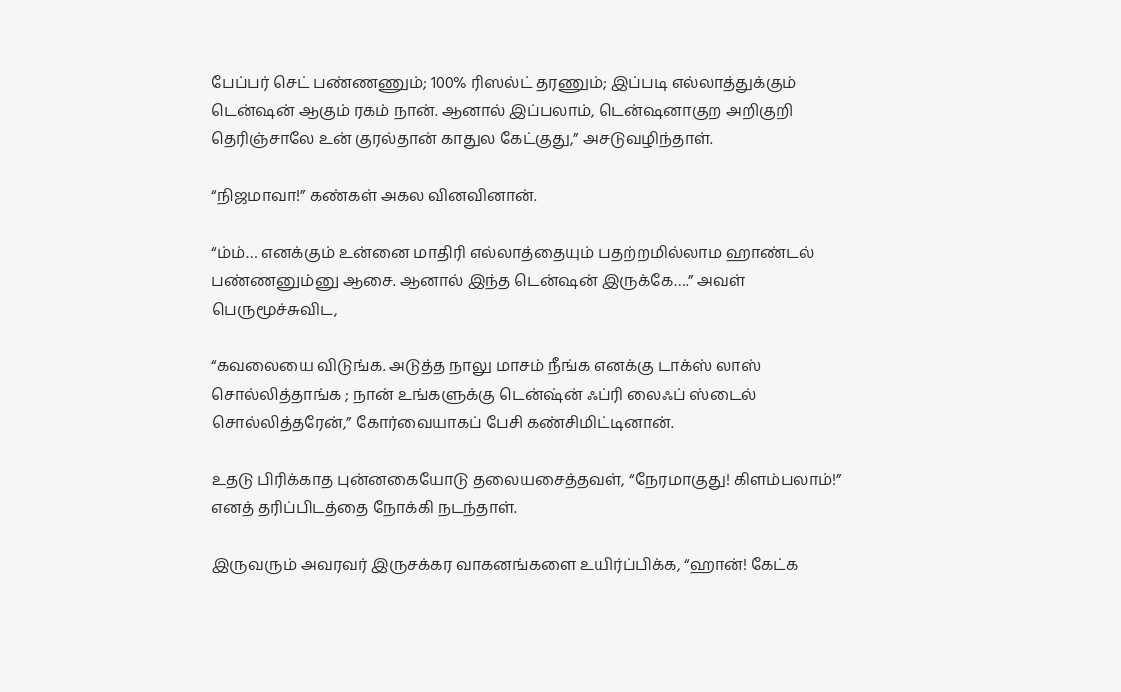பேப்பர் செட் பண்ணணும்; 100% ரிஸல்ட் தரணும்; இப்படி எல்லாத்துக்கும் டென்ஷன் ஆகும் ரகம் நான். ஆனால் இப்பலாம், டென்ஷனாகுற அறிகுறி தெரிஞ்சாலே உன் குரல்தான் காதுல கேட்குது,” அசடுவழிந்தாள்.

“நிஜமாவா!” கண்கள் அகல வினவினான்.

“ம்ம்… எனக்கும் உன்னை மாதிரி எல்லாத்தையும் பதற்றமில்லாம ஹாண்டல் பண்ணனும்னு ஆசை. ஆனால் இந்த டென்ஷன் இருக்கே….” அவள் பெருமூச்சுவிட,

“கவலையை விடுங்க. அடுத்த நாலு மாசம் நீங்க எனக்கு டாக்ஸ் லாஸ் சொல்லித்தாங்க ; நான் உங்களுக்கு டென்ஷ்ன் ஃப்ரி லைஃப் ஸ்டைல் சொல்லித்தரேன்,” கோர்வையாகப் பேசி கண்சிமிட்டினான்.

உதடு பிரிக்காத புன்னகையோடு தலையசைத்தவள், “நேரமாகுது! கிளம்பலாம்!” எனத் தரிப்பிடத்தை நோக்கி நடந்தாள்.

இருவரும் அவரவர் இருசக்கர வாகனங்களை உயிர்ப்பிக்க, “ஹான்! கேட்க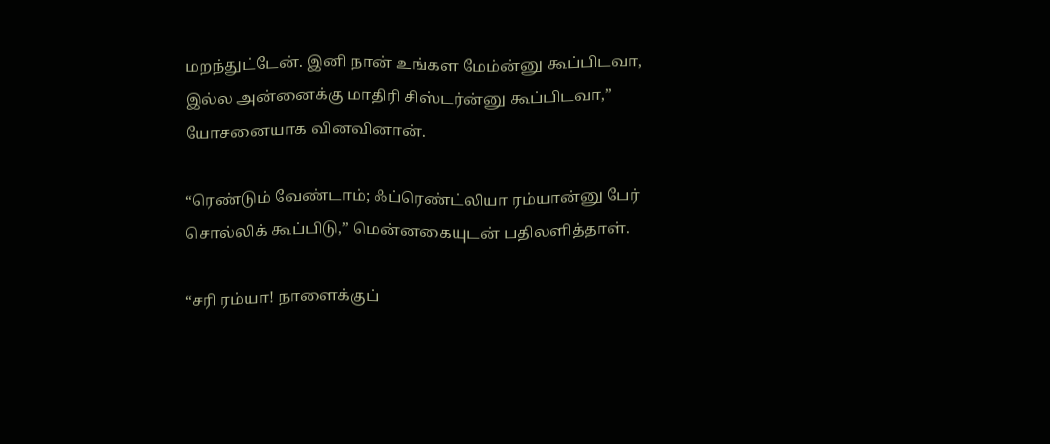மறந்துட்டேன். இனி நான் உங்கள மேம்ன்னு கூப்பிடவா, இல்ல அன்னைக்கு மாதிரி சிஸ்டர்ன்னு கூப்பிடவா,” யோசனையாக வினவினான்.

“ரெண்டும் வேண்டாம்; ஃப்ரெண்ட்லியா ரம்யான்னு பேர் சொல்லிக் கூப்பிடு,” மென்னகையுடன் பதிலளித்தாள்.

“சரி ரம்யா! நாளைக்குப்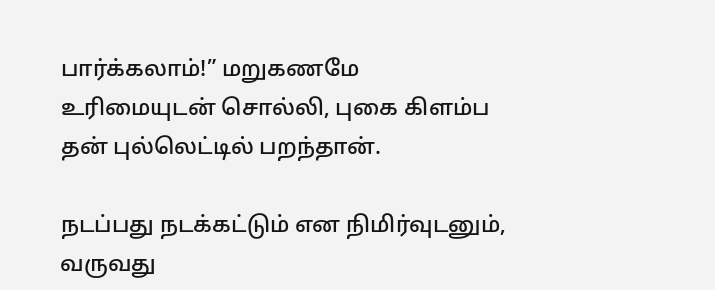பார்க்கலாம்!” மறுகணமே உரிமையுடன் சொல்லி, புகை கிளம்ப தன் புல்லெட்டில் பறந்தான்.

நடப்பது நடக்கட்டும் என நிமிர்வுடனும்,
வருவது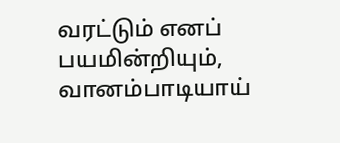வரட்டும் எனப் பயமின்றியும்,
வானம்பாடியாய்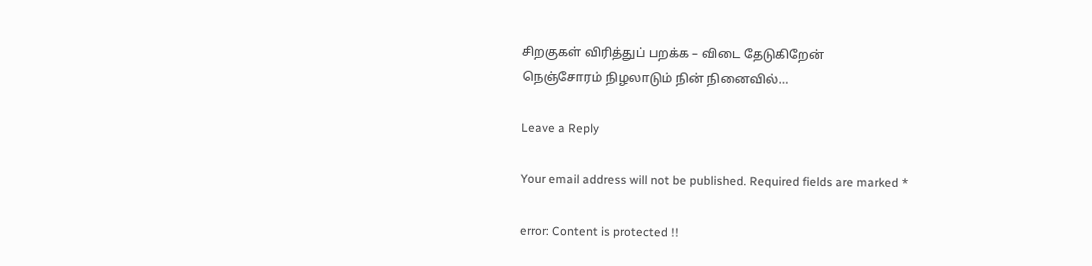சிறகுகள் விரித்துப் பறக்க – விடை தேடுகிறேன்
நெஞ்சோரம் நிழலாடும் நின் நினைவில்…

Leave a Reply

Your email address will not be published. Required fields are marked *

error: Content is protected !!